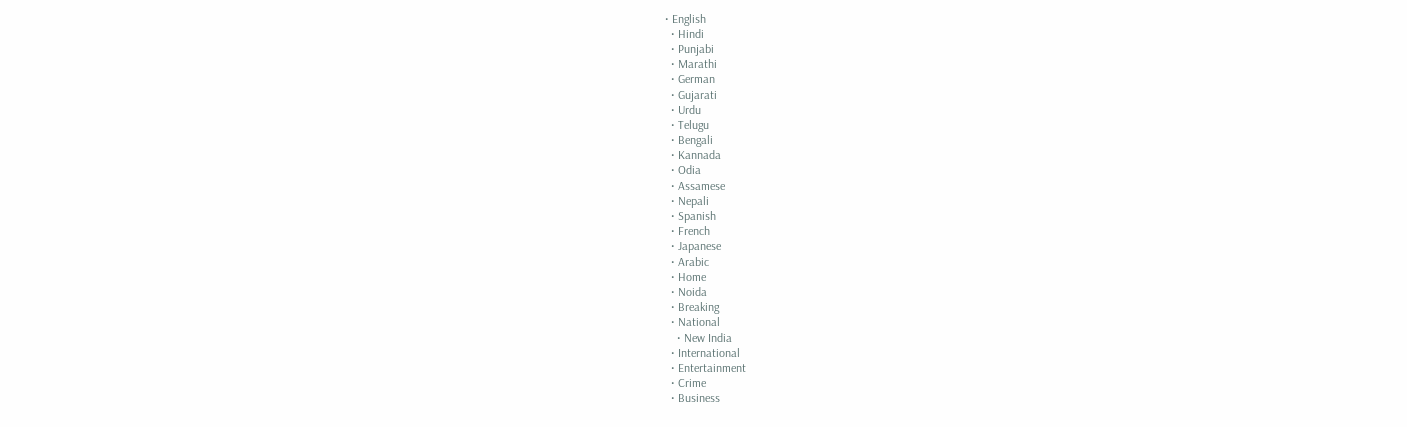• English
  • Hindi
  • Punjabi
  • Marathi
  • German
  • Gujarati
  • Urdu
  • Telugu
  • Bengali
  • Kannada
  • Odia
  • Assamese
  • Nepali
  • Spanish
  • French
  • Japanese
  • Arabic
  • Home
  • Noida
  • Breaking
  • National
    • New India
  • International
  • Entertainment
  • Crime
  • Business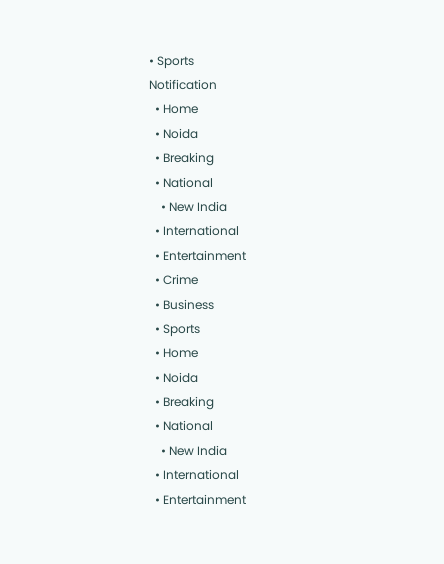• Sports
Notification
  • Home
  • Noida
  • Breaking
  • National
    • New India
  • International
  • Entertainment
  • Crime
  • Business
  • Sports
  • Home
  • Noida
  • Breaking
  • National
    • New India
  • International
  • Entertainment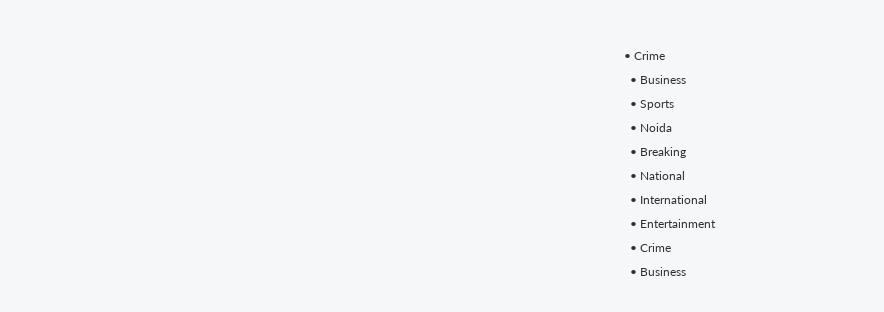• Crime
  • Business
  • Sports
  • Noida
  • Breaking
  • National
  • International
  • Entertainment
  • Crime
  • Business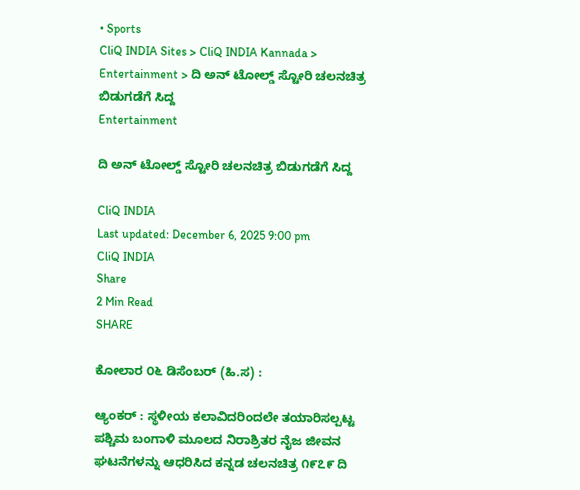• Sports
CliQ INDIA Sites > CliQ INDIA Kannada > Entertainment > ದಿ ಅನ್ ಟೋಲ್ಡ್ ಸ್ಟೋರಿ ಚಲನಚಿತ್ರ ಬಿಡುಗಡೆಗೆ ಸಿದ್ದ
Entertainment

ದಿ ಅನ್ ಟೋಲ್ಡ್ ಸ್ಟೋರಿ ಚಲನಚಿತ್ರ ಬಿಡುಗಡೆಗೆ ಸಿದ್ದ

CliQ INDIA
Last updated: December 6, 2025 9:00 pm
CliQ INDIA
Share
2 Min Read
SHARE

ಕೋಲಾರ ೦೬ ಡಿಸೆಂಬರ್ (ಹಿ.ಸ) :

ಆ್ಯಂಕರ್ : ಸ್ಥಳೀಯ ಕಲಾವಿದರಿಂದಲೇ ತಯಾರಿಸಲ್ಪಟ್ಟ ಪಶ್ಚಿಮ ಬಂಗಾಳಿ ಮೂಲದ ನಿರಾಶ್ರಿತರ ನೈಜ ಜೀವನ ಘಟನೆಗಳನ್ನು ಆಧರಿಸಿದ ಕನ್ನಡ ಚಲನಚಿತ್ರ ೧೯೭೯ ದಿ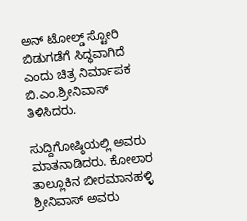ಅನ್ ಟೋಲ್ಡ್ ಸ್ಟೋರಿ ಬಿಡುಗಡೆಗೆ ಸಿದ್ಧವಾಗಿದೆ ಎಂದು ಚಿತ್ರ ನಿರ್ಮಾಪಕ ಬಿ.ಎಂ.ಶ್ರೀನಿವಾಸ್ ತಿಳಿಸಿದರು.

ಸುದ್ದಿಗೋಷ್ಠಿಯಲ್ಲಿ ಅವರು ಮಾತನಾಡಿದರು. ಕೋಲಾರ ತಾಲ್ಲೂಕಿನ ಬೀರಮಾನಹಳ್ಳಿ ಶ್ರೀನಿವಾಸ್ ಅವರು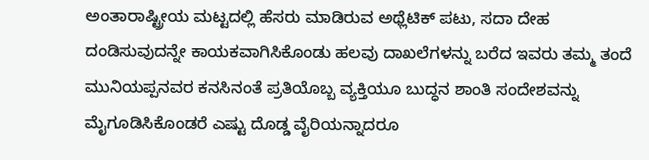ಅಂತಾರಾಷ್ಟ್ರೀಯ ಮಟ್ಟದಲ್ಲಿ ಹೆಸರು ಮಾಡಿರುವ ಅಥ್ಲೆಟಿಕ್ ಪಟು, ಸದಾ ದೇಹ ದಂಡಿಸುವುದನ್ನೇ ಕಾಯಕವಾಗಿಸಿಕೊಂಡು ಹಲವು ದಾಖಲೆಗಳನ್ನು ಬರೆದ ಇವರು ತಮ್ಮ ತಂದೆ ಮುನಿಯಪ್ಪನವರ ಕನಸಿನಂತೆ ಪ್ರತಿಯೊಬ್ಬ ವ್ಯಕ್ತಿಯೂ ಬುದ್ಧನ ಶಾಂತಿ ಸಂದೇಶವನ್ನು ಮೈಗೂಡಿಸಿಕೊಂಡರೆ ಎಷ್ಟು ದೊಡ್ಡ ವೈರಿಯನ್ನಾದರೂ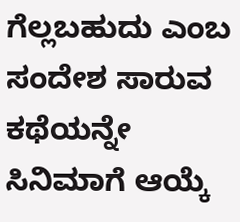ಗೆಲ್ಲಬಹುದು ಎಂಬ ಸಂದೇಶ ಸಾರುವ ಕಥೆಯನ್ನೇ ಸಿನಿಮಾಗೆ ಆಯ್ಕೆ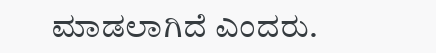ಮಾಡಲಾಗಿದೆ ಎಂದರು.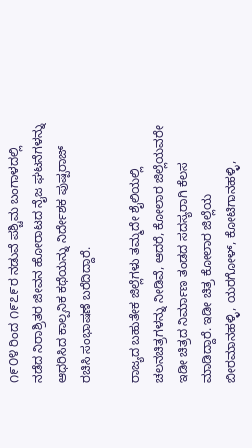೧೯೦೪ ರಿಂದ ೧೯೭೯ರ ನಡುವೆ ಪಶ್ಚಿಮ ಬಂಗಾಳದಲ್ಲಿ ನಡೆದ ನಿರಾಶ್ರಿತರ ಜೀವನ ಹೋರಾಟದ ನೈಜ ಘಟನೆಗಳನ್ನು ಆಧರಿಸಿದ ಕಾಲ್ಪನಿಕ ಕಥೆಯನ್ನು ನಿರ್ದೇಶಕ ಪುಷ್ಪರಾಜ್ ರಚಿಸಿ ಸಂಭಾಷಣೆ ಬರೆದಿದ್ದಾರೆ.

ರಾಜ್ಯದ ಬಹುತೇಕ ಜಿಲ್ಲೆಗಳು ತಮ್ಮದೇ ಶೈಲಿಯಲ್ಲಿ ಚಲನಚಿತ್ರಗಳನ್ನು ನೀಡಿವೆ, ಆದರೆ, ಕೋಲಾರ ಜಿಲ್ಲೆಯವರೇ ಇಡೀ ಚಿತ್ರದ ನಿರ್ಮಾಣ ತಂಡದ ಸದಸ್ಯರಾಗಿ ಕೆಲಸ ಮಾಡಿದ್ದಾರೆ. ಇಡೀ ಚಿತ್ರ ಕೋಲಾರ ಜಿಲ್ಲೆಯ ಬೀರಮಾನಹಳ್ಳಿ, ಯರಗೋಳ್, ಕೋಟಿಗಾನಹಳ್ಳಿ,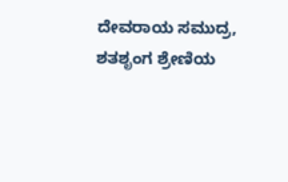ದೇವರಾಯ ಸಮುದ್ರ, ಶತಶೃಂಗ ಶ್ರೇಣಿಯ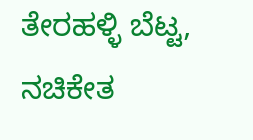ತೇರಹಳ್ಳಿ ಬೆಟ್ಟ, ನಚಿಕೇತ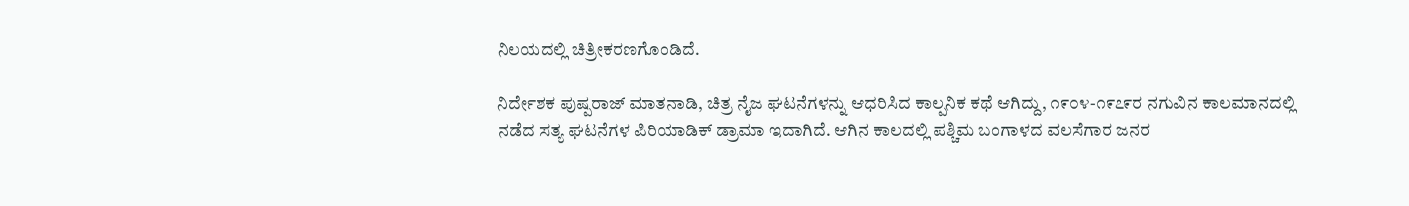ನಿಲಯದಲ್ಲಿ ಚಿತ್ರೀಕರಣಗೊಂಡಿದೆ.

ನಿರ್ದೇಶಕ ಪುಷ್ಪರಾಜ್ ಮಾತನಾಡಿ, ಚಿತ್ರ ನೈಜ ಘಟನೆಗಳನ್ನು ಆಧರಿಸಿದ ಕಾಲ್ಪನಿಕ ಕಥೆ ಆಗಿದ್ದು, ೧೯೦೪-೧೯೭೯ರ ನಗುವಿನ ಕಾಲಮಾನದಲ್ಲಿ ನಡೆದ ಸತ್ಯ ಘಟನೆಗಳ ಪಿರಿಯಾಡಿಕ್ ಡ್ರಾಮಾ ಇದಾಗಿದೆ. ಆಗಿನ ಕಾಲದಲ್ಲಿ ಪಶ್ಚಿಮ ಬಂಗಾಳದ ವಲಸೆಗಾರ ಜನರ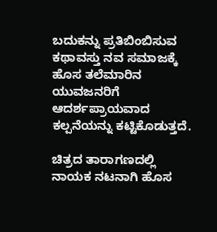ಬದುಕನ್ನು ಪ್ರತಿಬಿಂಬಿಸುವ ಕಥಾವಸ್ತು ನವ ಸಮಾಜಕ್ಕೆ ಹೊಸ ತಲೆಮಾರಿನ ಯುವಜನರಿಗೆ ಆದರ್ಶಪ್ರಾಯವಾದ ಕಲ್ಪನೆಯನ್ನು ಕಟ್ಟಿಕೊಡುತ್ತದೆ.

ಚಿತ್ರದ ತಾರಾಗಣದಲ್ಲಿ ನಾಯಕ ನಟನಾಗಿ ಹೊಸ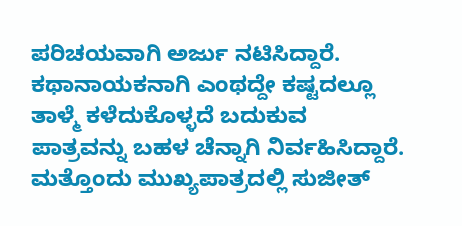ಪರಿಚಯವಾಗಿ ಅರ್ಜು ನಟಿಸಿದ್ದಾರೆ. ಕಥಾನಾಯಕನಾಗಿ ಎಂಥದ್ದೇ ಕಷ್ಟದಲ್ಲೂ ತಾಳ್ಮೆ ಕಳೆದುಕೊಳ್ಳದೆ ಬದುಕುವ ಪಾತ್ರವನ್ನು ಬಹಳ ಚೆನ್ನಾಗಿ ನಿರ್ವಹಿಸಿದ್ದಾರೆ. ಮತ್ತೊಂದು ಮುಖ್ಯಪಾತ್ರದಲ್ಲಿ ಸುಜೀತ್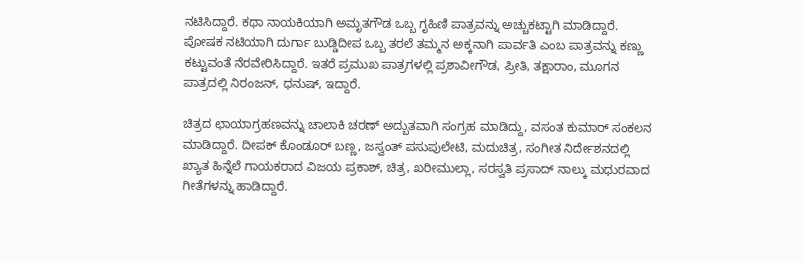ನಟಿಸಿದ್ದಾರೆ. ಕಥಾ ನಾಯಕಿಯಾಗಿ ಅಮೃತಗೌಡ ಒಬ್ಬ ಗೃಹಿಣಿ ಪಾತ್ರವನ್ನು ಅಚ್ಚುಕಟ್ಟಾಗಿ ಮಾಡಿದ್ದಾರೆ. ಪೋಷಕ ನಟಿಯಾಗಿ ದುರ್ಗಾ ಬುಡ್ಡಿದೀಪ ಒಬ್ಬ ತರಲೆ ತಮ್ಮನ ಅಕ್ಕನಾಗಿ ಪಾರ್ವತಿ ಎಂಬ ಪಾತ್ರವನ್ನು ಕಣ್ಣು ಕಟ್ಟುವಂತೆ ನೆರವೇರಿಸಿದ್ದಾರೆ. ಇತರೆ ಪ್ರಮುಖ ಪಾತ್ರಗಳಲ್ಲಿ ಪ್ರಶಾವೀಗೌಡ, ಪ್ರೀತಿ, ತಕ್ಷಾರಾಂ, ಮೂಗನ ಪಾತ್ರದಲ್ಲಿ ನಿರಂಜನ್, ಧನುಷ್, ಇದ್ದಾರೆ.

ಚಿತ್ರದ ಛಾಯಾಗ್ರಹಣವನ್ನು ಚಾಲಾಕಿ ಚರಣ್ ಅದ್ಬುತವಾಗಿ ಸಂಗ್ರಹ ಮಾಡಿದ್ದು, ವಸಂತ ಕುಮಾರ್ ಸಂಕಲನ ಮಾಡಿದ್ದಾರೆ. ದೀಪಕ್ ಕೊಂಡೂರ್ ಬಣ್ಣ, ಜಸ್ವಂತ್ ಪಸುಪುಲೇಟಿ, ಮದುಚಿತ್ರ, ಸಂಗೀತ ನಿರ್ದೇಶನದಲ್ಲಿ ಖ್ಯಾತ ಹಿನ್ನೆಲೆ ಗಾಯಕರಾದ ವಿಜಯ ಪ್ರಕಾಶ್, ಚಿತ್ರ, ಖರೀಮುಲ್ಲಾ, ಸರಸ್ವತಿ ಪ್ರಸಾದ್ ನಾಲ್ಕು ಮಧುರವಾದ ಗೀತೆಗಳನ್ನು ಹಾಡಿದ್ದಾರೆ.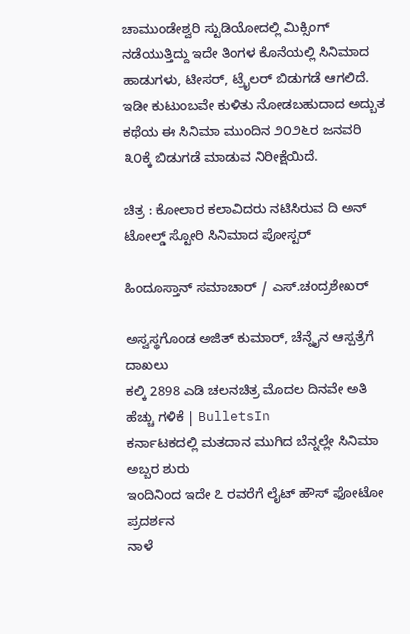ಚಾಮುಂಡೇಶ್ವರಿ ಸ್ಟುಡಿಯೋದಲ್ಲಿ ಮಿಕ್ಸಿಂಗ್ ನಡೆಯುತ್ತಿದ್ದು ಇದೇ ತಿಂಗಳ ಕೊನೆಯಲ್ಲಿ ಸಿನಿಮಾದ ಹಾಡುಗಳು, ಟೀಸರ್, ಟ್ರೈಲರ್ ಬಿಡುಗಡೆ ಆಗಲಿದೆ. ಇಡೀ ಕುಟುಂಬವೇ ಕುಳಿತು ನೋಡಬಹುದಾದ ಅದ್ಬುತ ಕಥೆಯ ಈ ಸಿನಿಮಾ ಮುಂದಿನ ೨೦೨೬ರ ಜನವರಿ ೩೦ಕ್ಕೆ ಬಿಡುಗಡೆ ಮಾಡುವ ನಿರೀಕ್ಷೆಯಿದೆ.

ಚಿತ್ರ : ಕೋಲಾರ ಕಲಾವಿದರು ನಟಿಸಿರುವ ದಿ ಅನ್ ಟೋಲ್ಡ್ ಸ್ಟೋರಿ ಸಿನಿಮಾದ ಪೋಸ್ಟರ್

ಹಿಂದೂಸ್ತಾನ್ ಸಮಾಚಾರ್ / ಎಸ್.ಚಂದ್ರಶೇಖರ್

ಅಸ್ವಸ್ಥಗೊಂಡ ಅಜಿತ್ ಕುಮಾರ್, ಚೆನ್ನೈನ ಆಸ್ಪತ್ರೆಗೆ ದಾಖಲು
ಕಲ್ಕಿ 2898 ಎಡಿ ಚಲನಚಿತ್ರ ಮೊದಲ ದಿನವೇ ಅತಿ ಹೆಚ್ಚು ಗಳಿಕೆ | BulletsIn
ಕರ್ನಾಟಕದಲ್ಲಿ ಮತದಾನ ಮುಗಿದ ಬೆನ್ನಲ್ಲೇ ಸಿನಿಮಾ ಅಬ್ಬರ ಶುರು
ಇಂದಿನಿಂದ ಇದೇ ೭ ರವರೆಗೆ ಲೈಟ್ ಹೌಸ್ ಫೋಟೋ ಪ್ರದರ್ಶನ
ನಾಳೆ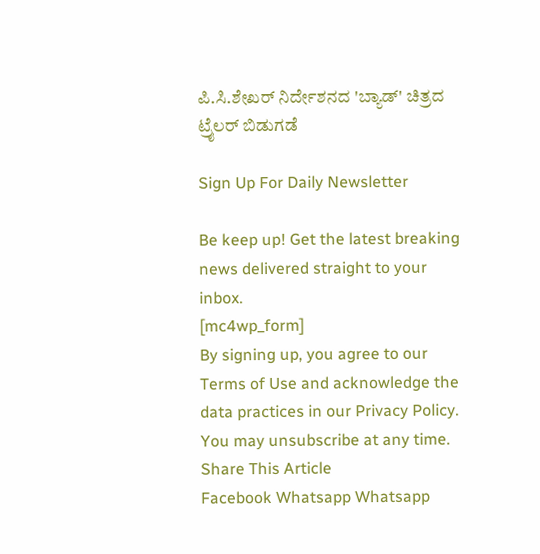ಪಿ.ಸಿ.ಶೇಖರ್ ನಿರ್ದೇಶನದ 'ಬ್ಯಾಡ್' ಚಿತ್ರದ ಟ್ರೈಲರ್ ಬಿಡುಗಡೆ

Sign Up For Daily Newsletter

Be keep up! Get the latest breaking news delivered straight to your inbox.
[mc4wp_form]
By signing up, you agree to our Terms of Use and acknowledge the data practices in our Privacy Policy. You may unsubscribe at any time.
Share This Article
Facebook Whatsapp Whatsapp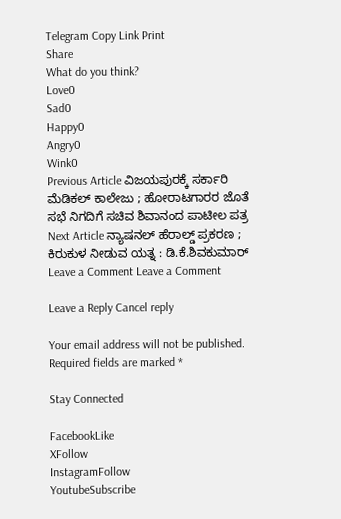Telegram Copy Link Print
Share
What do you think?
Love0
Sad0
Happy0
Angry0
Wink0
Previous Article ವಿಜಯಪುರಕ್ಕೆ ಸರ್ಕಾರಿ ಮೆಡಿಕಲ್‌ ಕಾಲೇಜು ; ಹೋರಾಟಗಾರರ ಜೊತೆ ಸಭೆ ನಿಗದಿಗೆ ಸಚಿವ ಶಿವಾನಂದ ಪಾಟೀಲ ಪತ್ರ
Next Article ನ್ಯಾಷನಲ್ ಹೆರಾಲ್ಡ್ ಪ್ರಕರಣ ; ಕಿರುಕುಳ ನೀಡುವ ಯತ್ನ : ಡಿ.ಕೆ.ಶಿವಕುಮಾರ್
Leave a Comment Leave a Comment

Leave a Reply Cancel reply

Your email address will not be published. Required fields are marked *

Stay Connected

FacebookLike
XFollow
InstagramFollow
YoutubeSubscribe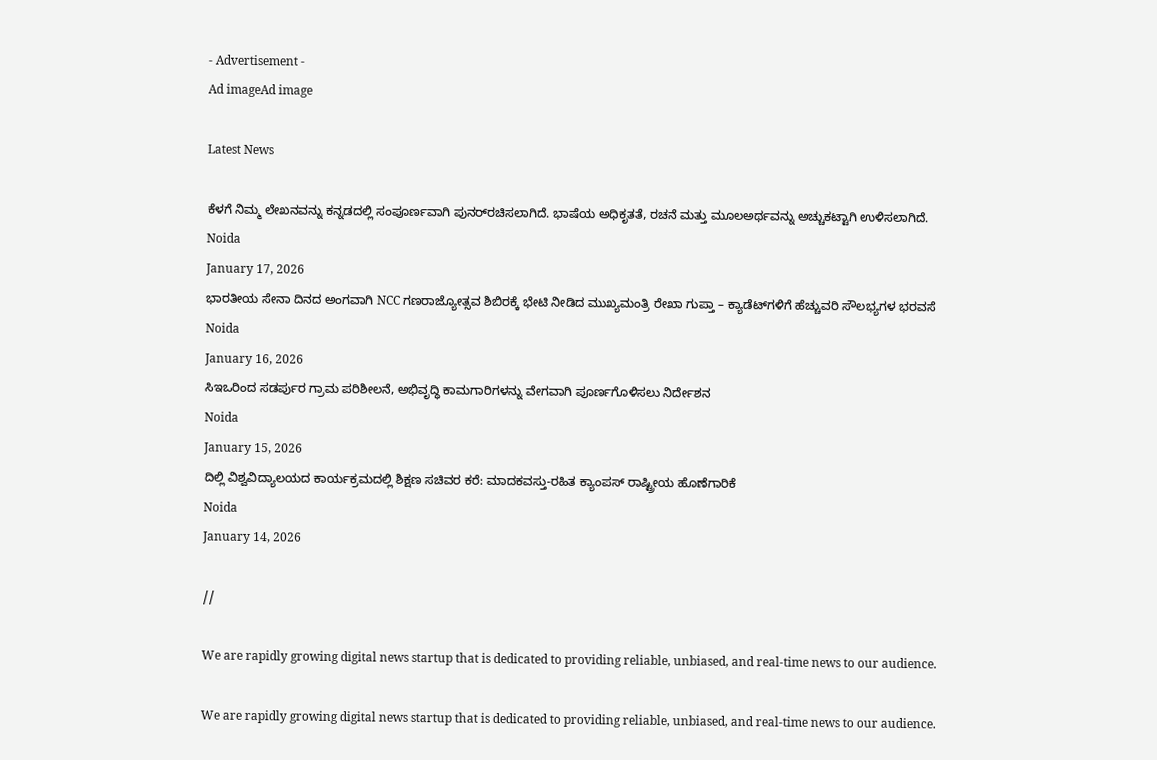- Advertisement -
Ad imageAd image

Latest News

ಕೆಳಗೆ ನಿಮ್ಮ ಲೇಖನವನ್ನು ಕನ್ನಡದಲ್ಲಿ ಸಂಪೂರ್ಣವಾಗಿ ಪುನರ್‌ರಚಿಸಲಾಗಿದೆ. ಭಾಷೆಯ ಅಧಿಕೃತತೆ, ರಚನೆ ಮತ್ತು ಮೂಲಅರ್ಥವನ್ನು ಅಚ್ಚುಕಟ್ಟಾಗಿ ಉಳಿಸಲಾಗಿದೆ.
Noida
January 17, 2026
ಭಾರತೀಯ ಸೇನಾ ದಿನದ ಅಂಗವಾಗಿ NCC ಗಣರಾಜ್ಯೋತ್ಸವ ಶಿಬಿರಕ್ಕೆ ಭೇಟಿ ನೀಡಿದ ಮುಖ್ಯಮಂತ್ರಿ ರೇಖಾ ಗುಪ್ತಾ – ಕ್ಯಾಡೆಟ್‌ಗಳಿಗೆ ಹೆಚ್ಚುವರಿ ಸೌಲಭ್ಯಗಳ ಭರವಸೆ
Noida
January 16, 2026
ಸಿಇಒರಿಂದ ಸಡರ್ಪುರ ಗ್ರಾಮ ಪರಿಶೀಲನೆ, ಅಭಿವೃದ್ಧಿ ಕಾಮಗಾರಿಗಳನ್ನು ವೇಗವಾಗಿ ಪೂರ್ಣಗೊಳಿಸಲು ನಿರ್ದೇಶನ
Noida
January 15, 2026
ದಿಲ್ಲಿ ವಿಶ್ವವಿದ್ಯಾಲಯದ ಕಾರ್ಯಕ್ರಮದಲ್ಲಿ ಶಿಕ್ಷಣ ಸಚಿವರ ಕರೆ: ಮಾದಕವಸ್ತು-ರಹಿತ ಕ್ಯಾಂಪಸ್ ರಾಷ್ಟ್ರೀಯ ಹೊಣೆಗಾರಿಕೆ
Noida
January 14, 2026

//

We are rapidly growing digital news startup that is dedicated to providing reliable, unbiased, and real-time news to our audience.

We are rapidly growing digital news startup that is dedicated to providing reliable, unbiased, and real-time news to our audience.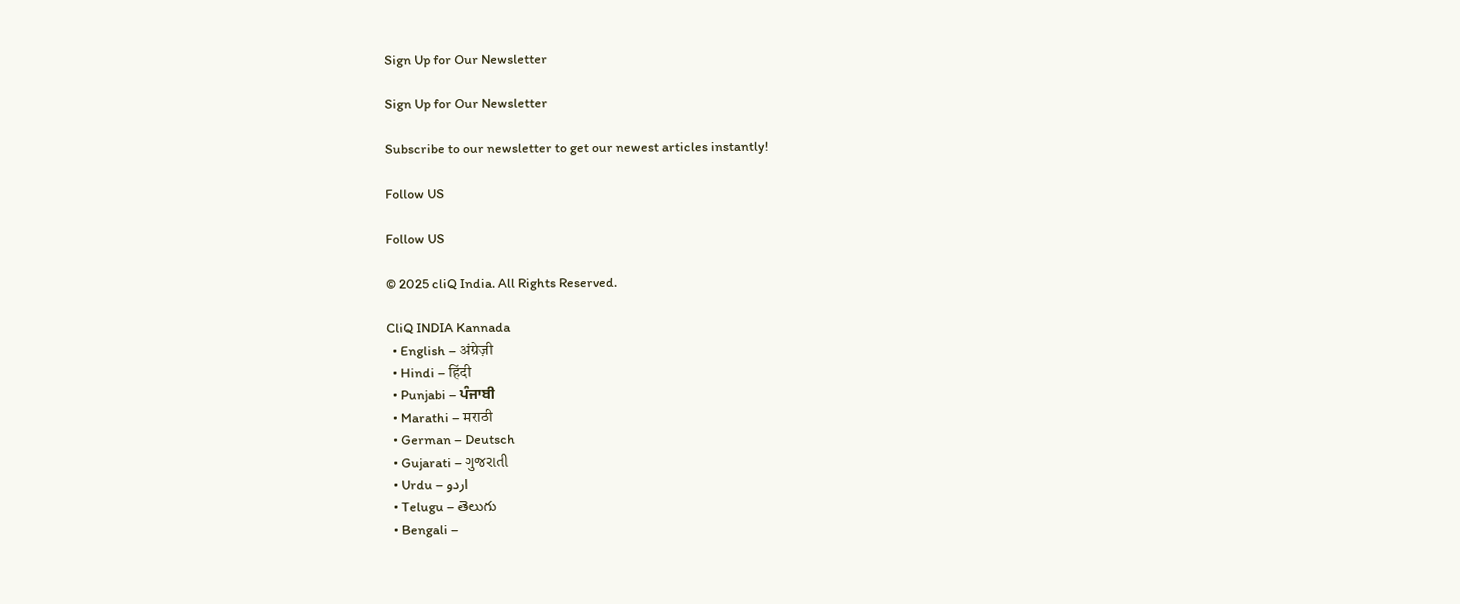Sign Up for Our Newsletter

Sign Up for Our Newsletter

Subscribe to our newsletter to get our newest articles instantly!

Follow US

Follow US

© 2025 cliQ India. All Rights Reserved.

CliQ INDIA Kannada
  • English – अंग्रेज़ी
  • Hindi – हिंदी
  • Punjabi – ਪੰਜਾਬੀ
  • Marathi – मराठी
  • German – Deutsch
  • Gujarati – ગુજરાતી
  • Urdu – اردو
  • Telugu – తెలుగు
  • Bengali –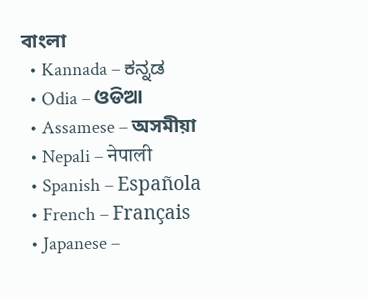বাংলা
  • Kannada – ಕನ್ನಡ
  • Odia – ଓଡିଆ
  • Assamese – অসমীয়া
  • Nepali – नेपाली
  • Spanish – Española
  • French – Français
  • Japanese –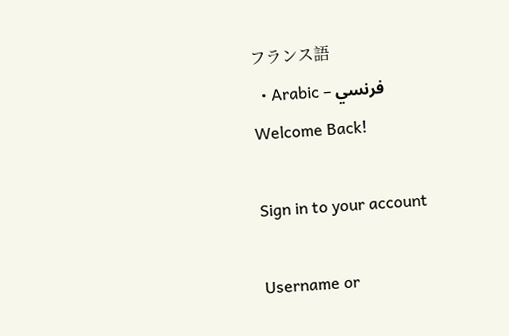フランス語
  • Arabic – فرنسي
Welcome Back!

Sign in to your account

Username or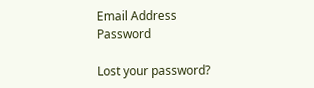Email Address
Password

Lost your password?